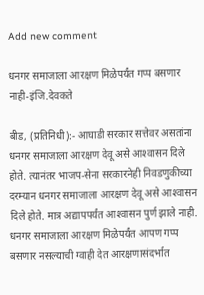Add new comment

धनगर समाजाला आरक्षण मिळेपर्यंत गप्प बसणार नाही-इंजि.देवकते

बीड, (प्रतिनिधी):- आघाडी सरकार सत्तेवर असतांना धनगर समाजाला आरक्षण देवू असे आश्‍वासन दिले होते. त्यानंतर भाजप-सेना सरकारनेही निवडणुकीच्या दरम्यान धनगर समाजाला आरक्षण देवू असे आश्‍वासन दिले होते. मात्र अद्यापपर्यंत आश्‍वासन पुर्ण झाले नाही. धनगर समाजाला आरक्षण मिळेपर्यंत आपण गप्प बसणार नसल्याची ग्वाही देत आरक्षणासंदर्भात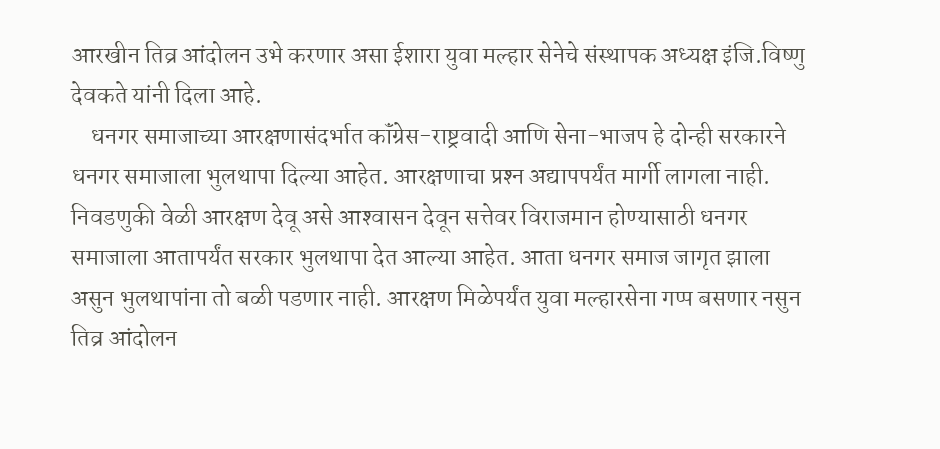आरखीन तिव्र आंदोलन उभे करणार असा ईशारा युवा मल्हार सेनेचे संस्थापक अध्यक्ष इंजि.विष्णु देवकते यांनी दिला आहे.
    धनगर समाजाच्या आरक्षणासंदर्भात कॉंग्रेस-राष्ट्रवादी आणि सेना-भाजप हे दोन्ही सरकारने धनगर समाजाला भुलथापा दिल्या आहेत. आरक्षणाचा प्रश्‍न अद्यापपर्यंत मार्गी लागला नाही. निवडणुकी वेळी आरक्षण देवू असे आश्‍वासन देवून सत्तेवर विराजमान होण्यासाठी धनगर समाजाला आतापर्यंत सरकार भुलथापा देत आल्या आहेत. आता धनगर समाज जागृत झाला असुन भुलथापांना तो बळी पडणार नाही. आरक्षण मिळेपर्यंत युवा मल्हारसेना गप्प बसणार नसुन तिव्र आंदोलन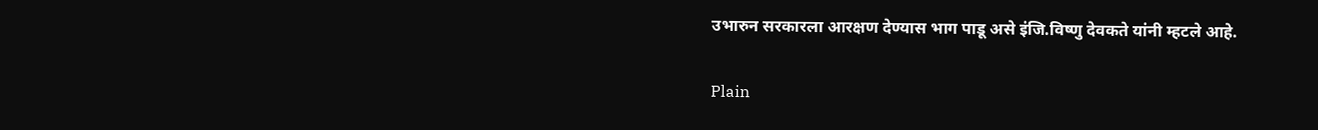उभारुन सरकारला आरक्षण देण्यास भाग पाडू असे इंजि.विष्णु देवकते यांनी म्हटले आहे.

Plain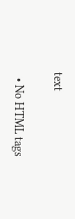text

  • No HTML tags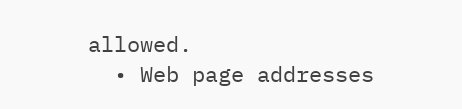allowed.
  • Web page addresses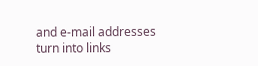and e-mail addresses turn into links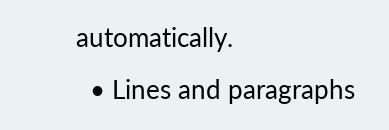automatically.
  • Lines and paragraphs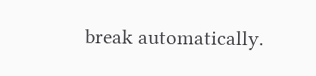break automatically.